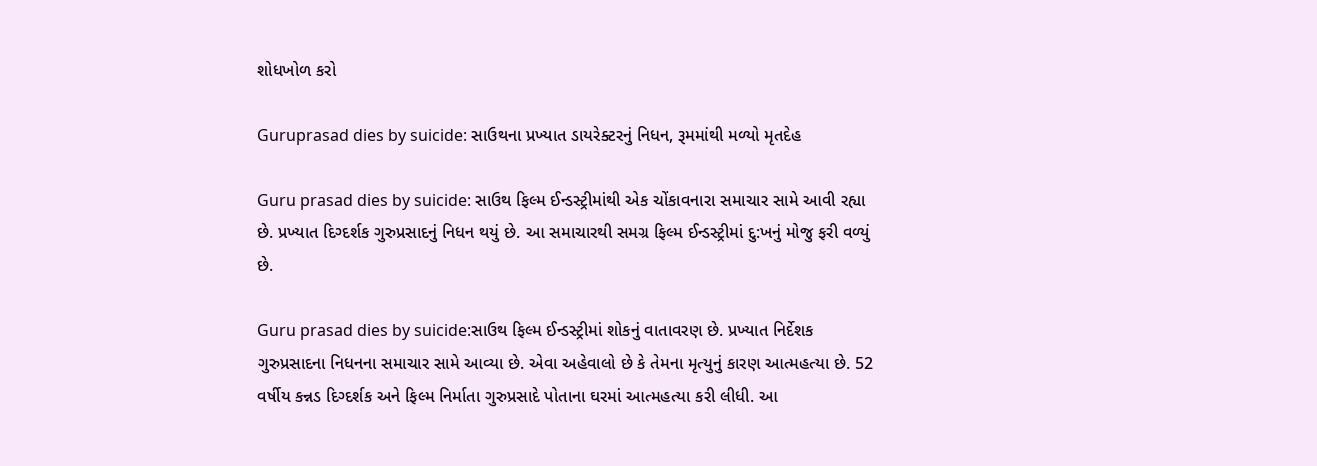શોધખોળ કરો

Guruprasad dies by suicide: સાઉથના પ્રખ્યાત ડાયરેક્ટરનું નિધન, રૂમમાંથી મળ્યો મૃતદેહ

Guru prasad dies by suicide: સાઉથ ફિલ્મ ઈન્ડસ્ટ્રીમાંથી એક ચોંકાવનારા સમાચાર સામે આવી રહ્યા છે. પ્રખ્યાત દિગ્દર્શક ગુરુપ્રસાદનું નિધન થયું છે. આ સમાચારથી સમગ્ર ફિલ્મ ઈન્ડસ્ટ્રીમાં દુ:ખનું મોજુ ફરી વળ્યું છે.

Guru prasad dies by suicide:સાઉથ ફિલ્મ ઈન્ડસ્ટ્રીમાં શોકનું વાતાવરણ છે. પ્રખ્યાત નિર્દેશક ગુરુપ્રસાદના નિધનના સમાચાર સામે આવ્યા છે. એવા અહેવાલો છે કે તેમના મૃત્યુનું કારણ આત્મહત્યા છે. 52 વર્ષીય કન્નડ દિગ્દર્શક અને ફિલ્મ નિર્માતા ગુરુપ્રસાદે પોતાના ઘરમાં આત્મહત્યા કરી લીધી. આ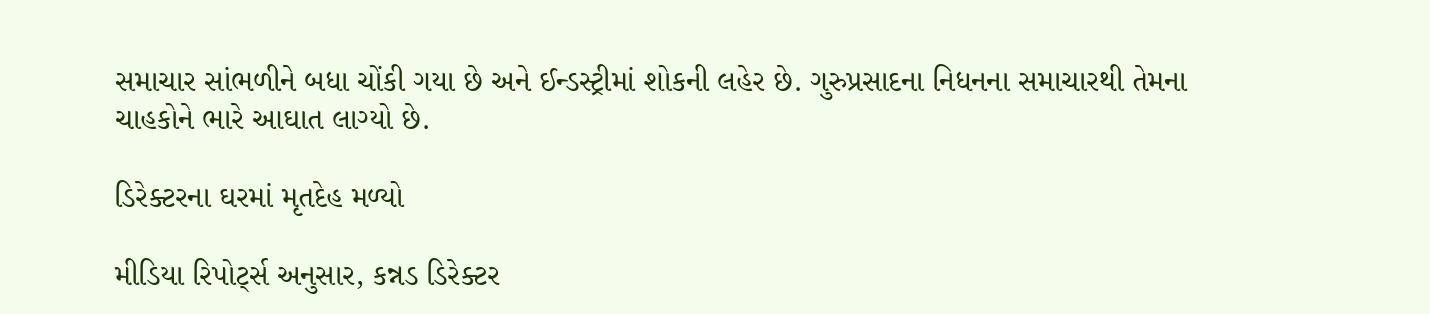સમાચાર સાંભળીને બધા ચોંકી ગયા છે અને ઈન્ડસ્ટ્રીમાં શોકની લહેર છે. ગુરુપ્રસાદના નિધનના સમાચારથી તેમના ચાહકોને ભારે આઘાત લાગ્યો છે.

ડિરેક્ટરના ઘરમાં મૃતદેહ મળ્યો

મીડિયા રિપોર્ટ્સ અનુસાર, કન્નડ ડિરેક્ટર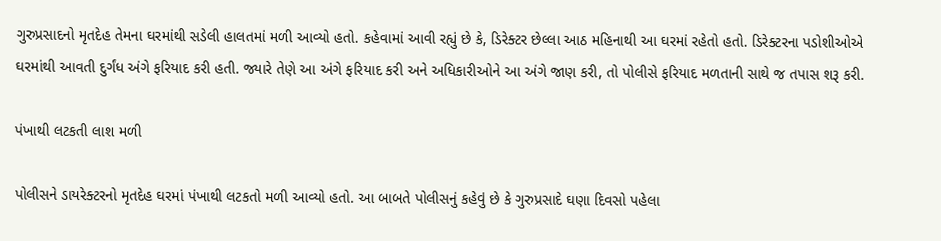ગુરુપ્રસાદનો મૃતદેહ તેમના ઘરમાંથી સડેલી હાલતમાં મળી આવ્યો હતો. કહેવામાં આવી રહ્યું છે કે, ડિરેક્ટર છેલ્લા આઠ મહિનાથી આ ઘરમાં રહેતો હતો. ડિરેક્ટરના પડોશીઓએ ઘરમાંથી આવતી દુર્ગંધ અંગે ફરિયાદ કરી હતી. જ્યારે તેણે આ અંગે ફરિયાદ કરી અને અધિકારીઓને આ અંગે જાણ કરી, તો પોલીસે ફરિયાદ મળતાની સાથે જ તપાસ શરૂ કરી.

પંખાથી લટકતી લાશ મળી

પોલીસને ડાયરેક્ટરનો મૃતદેહ ઘરમાં પંખાથી લટકતો મળી આવ્યો હતો. આ બાબતે પોલીસનું કહેવું છે કે ગુરુપ્રસાદે ઘણા દિવસો પહેલા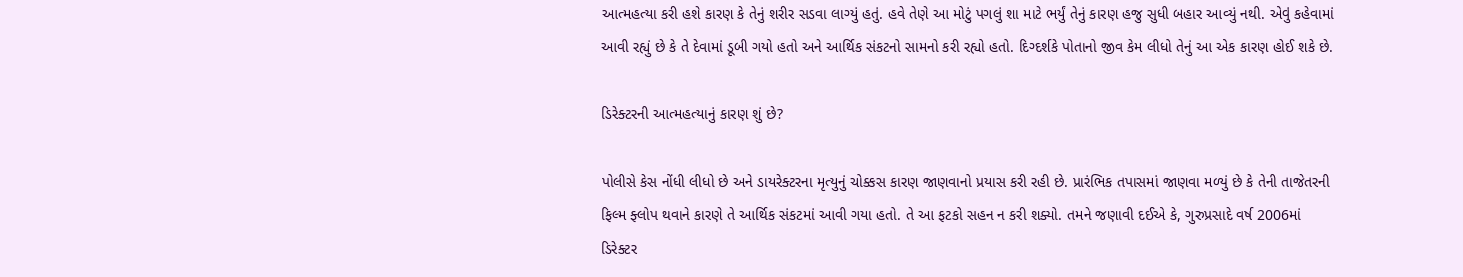આત્મહત્યા કરી હશે કારણ કે તેનું શરીર સડવા લાગ્યું હતું. હવે તેણે આ મોટું પગલું શા માટે ભર્યું તેનું કારણ હજુ સુધી બહાર આવ્યું નથી. એવું કહેવામાં આવી રહ્યું છે કે તે દેવામાં ડૂબી ગયો હતો અને આર્થિક સંકટનો સામનો કરી રહ્યો હતો. દિગ્દર્શકે પોતાનો જીવ કેમ લીધો તેનું આ એક કારણ હોઈ શકે છે.

ડિરેક્ટરની આત્મહત્યાનું કારણ શું છે?

પોલીસે કેસ નોંધી લીધો છે અને ડાયરેક્ટરના મૃત્યુનું ચોક્કસ કારણ જાણવાનો પ્રયાસ કરી રહી છે. પ્રારંભિક તપાસમાં જાણવા મળ્યું છે કે તેની તાજેતરની ફિલ્મ ફ્લોપ થવાને કારણે તે આર્થિક સંકટમાં આવી ગયા હતો. તે આ ફટકો સહન ન કરી શક્યો. તમને જણાવી દઈએ કે, ગુરુપ્રસાદે વર્ષ 2006માં ડિરેક્ટર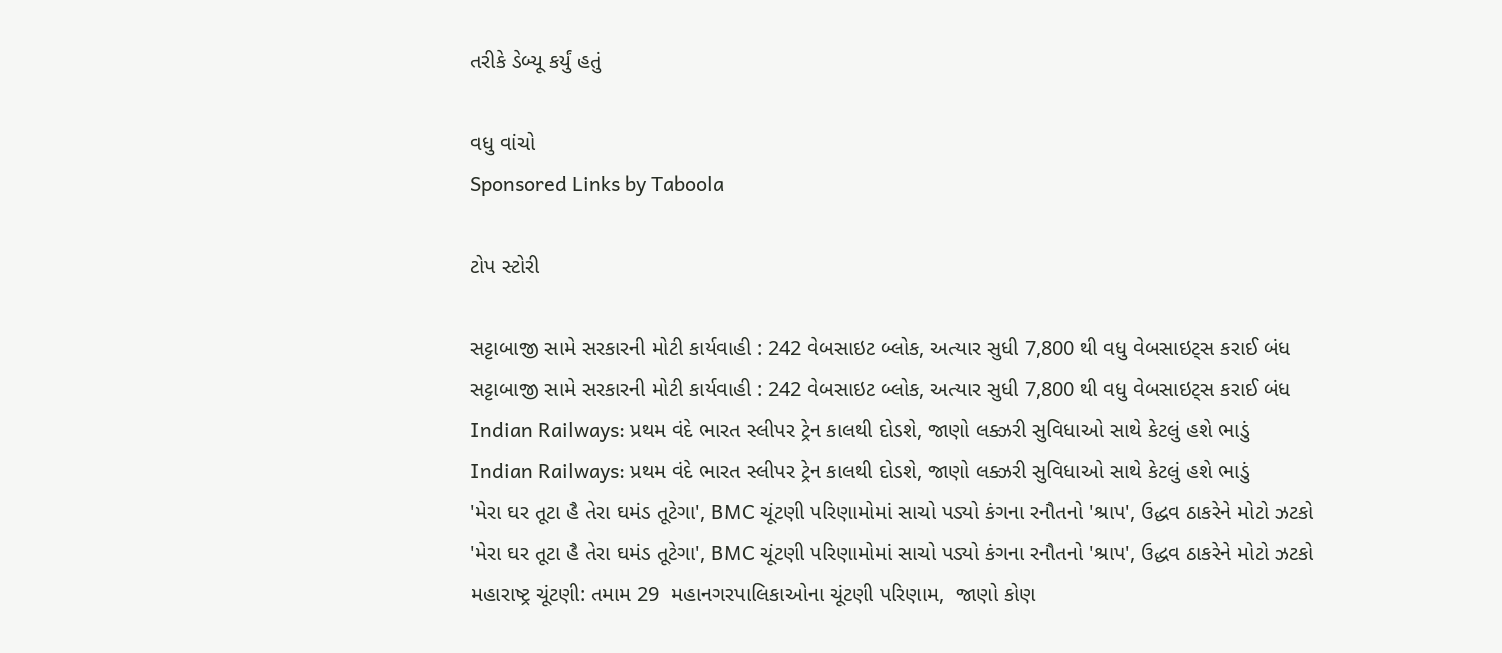તરીકે ડેબ્યૂ કર્યું હતું

વધુ વાંચો
Sponsored Links by Taboola

ટોપ સ્ટોરી

સટ્ટાબાજી સામે સરકારની મોટી કાર્યવાહી : 242 વેબસાઇટ બ્લોક, અત્યાર સુધી 7,800 થી વધુ વેબસાઇટ્સ કરાઈ બંધ
સટ્ટાબાજી સામે સરકારની મોટી કાર્યવાહી : 242 વેબસાઇટ બ્લોક, અત્યાર સુધી 7,800 થી વધુ વેબસાઇટ્સ કરાઈ બંધ
Indian Railways: પ્રથમ વંદે ભારત સ્લીપર ટ્રેન કાલથી દોડશે, જાણો લક્ઝરી સુવિધાઓ સાથે કેટલું હશે ભાડું
Indian Railways: પ્રથમ વંદે ભારત સ્લીપર ટ્રેન કાલથી દોડશે, જાણો લક્ઝરી સુવિધાઓ સાથે કેટલું હશે ભાડું
'મેરા ઘર તૂટા હૈ તેરા ઘમંડ તૂટેગા', BMC ચૂંટણી પરિણામોમાં સાચો પડ્યો કંગના રનૌતનો 'શ્રાપ', ઉદ્ધવ ઠાકરેને મોટો ઝટકો
'મેરા ઘર તૂટા હૈ તેરા ઘમંડ તૂટેગા', BMC ચૂંટણી પરિણામોમાં સાચો પડ્યો કંગના રનૌતનો 'શ્રાપ', ઉદ્ધવ ઠાકરેને મોટો ઝટકો
મહારાષ્ટ્ર ચૂંટણી: તમામ 29  મહાનગરપાલિકાઓના ચૂંટણી પરિણામ,  જાણો કોણ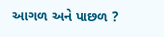આગળ અને પાછળ ?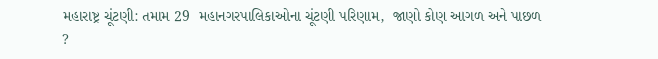મહારાષ્ટ્ર ચૂંટણી: તમામ 29  મહાનગરપાલિકાઓના ચૂંટણી પરિણામ,  જાણો કોણ આગળ અને પાછળ ?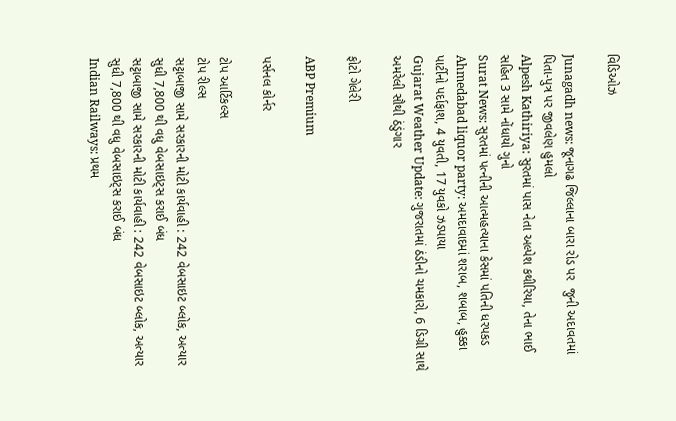વિડિઓઝ

Junagadh news: જૂનાગઢ જિલ્લાના બારા રોડ પર  જુની અદાવતમાં પિતા-પુત્ર પર જીવલેણ હુમલો
Alpesh Kathiriya: સુરતમાં પાસ નેતા અલ્પેશ કથીરિયા, તેના ભાઈ સહિત 3 સામે નોંધાયો ગુનો
Surat News: સુરતમાં પત્નીની આત્મહત્યાના કેસમાં પતિની ધરપકડ
Ahmedabad liquor party: અમદાવાદમાં શરાબ, શબાબ, હુક્કા પાર્ટીનો પર્દાફાશ, 4 યુવતી, 17 યુવકો ઝડપાયા
Gujarat Weather Update: ગુજરાતમાં ઠંડીનો ચમકારો, 6 ડિગ્રી સાથે અમરેલી સૌથી ઠંડુંગાર

ફોટો ગેલેરી

ABP Premium

પર્સનલ કોર્નર

ટોપ આર્ટિકલ્સ
ટોપ રીલ્સ
સટ્ટાબાજી સામે સરકારની મોટી કાર્યવાહી : 242 વેબસાઇટ બ્લોક, અત્યાર સુધી 7,800 થી વધુ વેબસાઇટ્સ કરાઈ બંધ
સટ્ટાબાજી સામે સરકારની મોટી કાર્યવાહી : 242 વેબસાઇટ બ્લોક, અત્યાર સુધી 7,800 થી વધુ વેબસાઇટ્સ કરાઈ બંધ
Indian Railways: પ્રથમ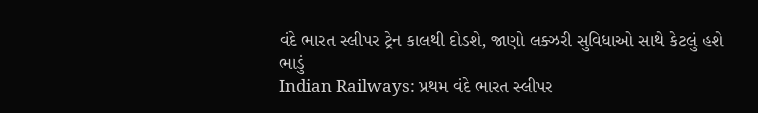વંદે ભારત સ્લીપર ટ્રેન કાલથી દોડશે, જાણો લક્ઝરી સુવિધાઓ સાથે કેટલું હશે ભાડું
Indian Railways: પ્રથમ વંદે ભારત સ્લીપર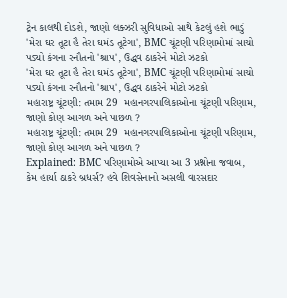ટ્રેન કાલથી દોડશે, જાણો લક્ઝરી સુવિધાઓ સાથે કેટલું હશે ભાડું
'મેરા ઘર તૂટા હૈ તેરા ઘમંડ તૂટેગા', BMC ચૂંટણી પરિણામોમાં સાચો પડ્યો કંગના રનૌતનો 'શ્રાપ', ઉદ્ધવ ઠાકરેને મોટો ઝટકો
'મેરા ઘર તૂટા હૈ તેરા ઘમંડ તૂટેગા', BMC ચૂંટણી પરિણામોમાં સાચો પડ્યો કંગના રનૌતનો 'શ્રાપ', ઉદ્ધવ ઠાકરેને મોટો ઝટકો
મહારાષ્ટ્ર ચૂંટણી: તમામ 29  મહાનગરપાલિકાઓના ચૂંટણી પરિણામ,  જાણો કોણ આગળ અને પાછળ ?
મહારાષ્ટ્ર ચૂંટણી: તમામ 29  મહાનગરપાલિકાઓના ચૂંટણી પરિણામ,  જાણો કોણ આગળ અને પાછળ ?
Explained: BMC પરિણામોએ આપ્યા આ 3 પ્રશ્નોના જવાબ, કેમ હાર્યા ઠાકરે બ્રધર્સ? હવે શિવસેનાનો અસલી વારસદાર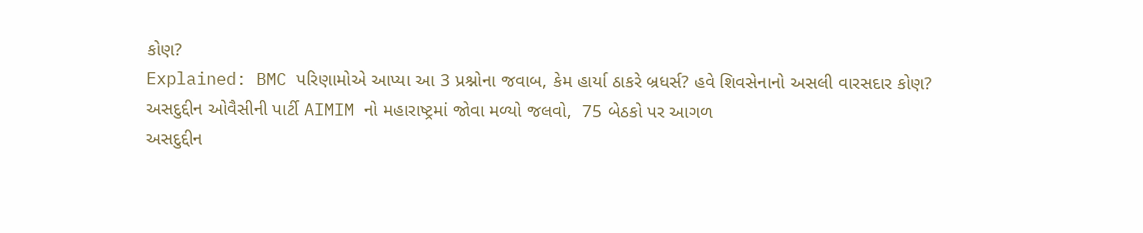કોણ?
Explained: BMC પરિણામોએ આપ્યા આ 3 પ્રશ્નોના જવાબ, કેમ હાર્યા ઠાકરે બ્રધર્સ? હવે શિવસેનાનો અસલી વારસદાર કોણ?
અસદુદ્દીન ઓવૈસીની પાર્ટી AIMIM નો મહારાષ્ટ્રમાં જોવા મળ્યો જલવો,  75 બેઠકો પર આગળ
અસદુદ્દીન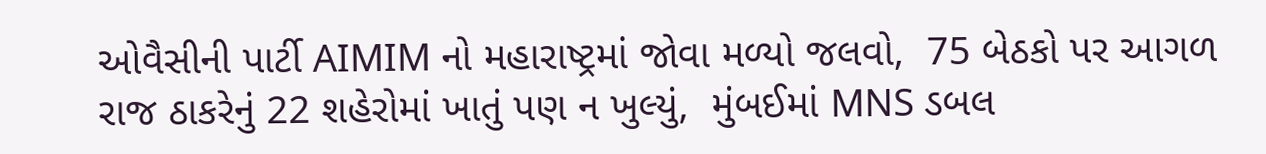ઓવૈસીની પાર્ટી AIMIM નો મહારાષ્ટ્રમાં જોવા મળ્યો જલવો,  75 બેઠકો પર આગળ
રાજ ઠાકરેનું 22 શહેરોમાં ખાતું પણ ન ખુલ્યું,  મુંબઈમાં MNS ડબલ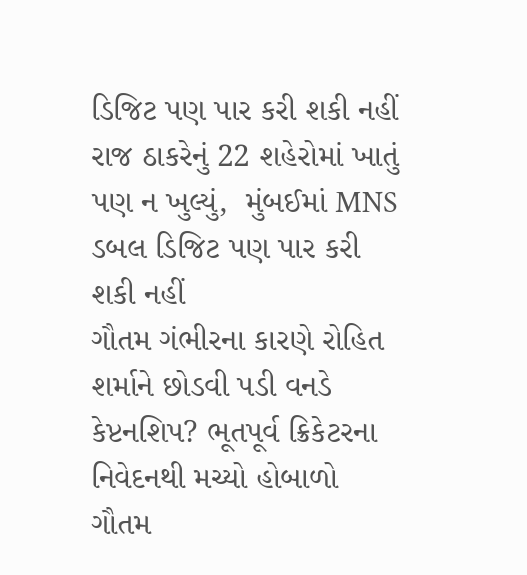ડિજિટ પણ પાર કરી શકી નહીં
રાજ ઠાકરેનું 22 શહેરોમાં ખાતું પણ ન ખુલ્યું,  મુંબઈમાં MNS ડબલ ડિજિટ પણ પાર કરી શકી નહીં
ગૌતમ ગંભીરના કારણે રોહિત શર્માને છોડવી પડી વનડે કેપ્ટનશિપ? ભૂતપૂર્વ ક્રિકેટરના નિવેદનથી મચ્યો હોબાળો
ગૌતમ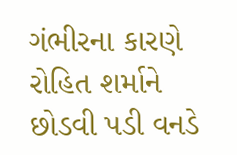ગંભીરના કારણે રોહિત શર્માને છોડવી પડી વનડે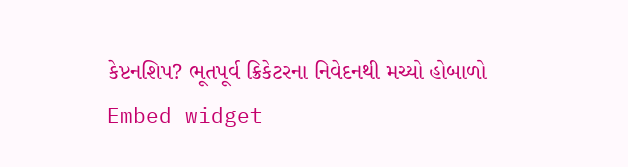કેપ્ટનશિપ? ભૂતપૂર્વ ક્રિકેટરના નિવેદનથી મચ્યો હોબાળો
Embed widget